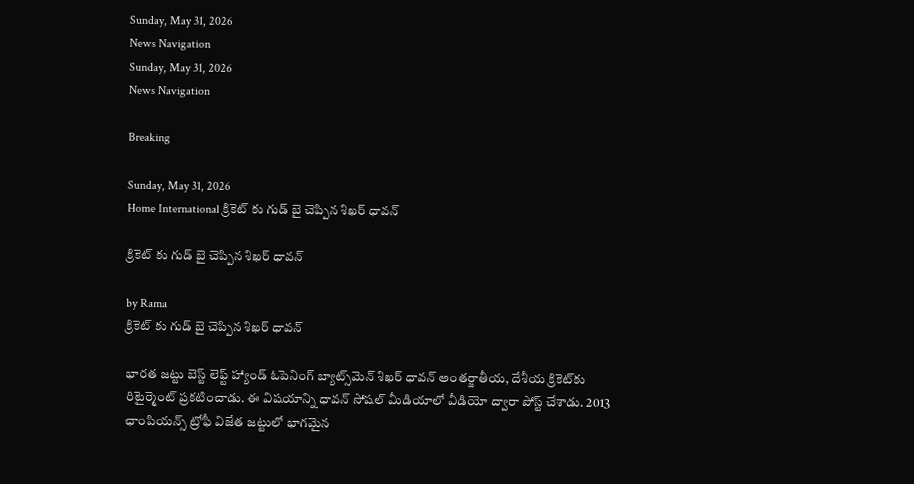Sunday, May 31, 2026
News Navigation
Sunday, May 31, 2026
News Navigation

Breaking

Sunday, May 31, 2026
Home International క్రికెట్ కు గుడ్ బై చెప్పిన శిఖర్ ధావన్

క్రికెట్ కు గుడ్ బై చెప్పిన శిఖర్ ధావన్

by Rama
క్రికెట్ కు గుడ్ బై చెప్పిన శిఖర్ ధావన్

భారత జట్టు బెస్ట్ లెఫ్ట్ హ్యాండ్ ఓపెనింగ్ బ్యాట్స్‌మెన్ శిఖర్ ధావన్ అంతర్జాతీయ, దేశీయ క్రికెట్‌కు రిటైర్మెంట్ ప్రకటించాడు. ఈ విషయాన్ని ధావన్ సోషల్ మీడియాలో వీడియో ద్వారా పోస్ట్ చేశాడు. 2013 ఛాంపియన్స్ ట్రోఫీ విజేత జట్టులో భాగమైన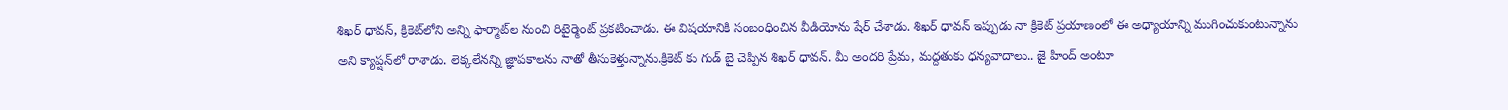శిఖర్ ధావన్, క్రికెట్‌లోని అన్ని ఫార్మాట్‌ల నుంచి రిటైర్మెంట్ ప్రకటించాడు. ఈ విషయానికి సంబంధించిన వీడియోను షేర్ చేశాడు. శిఖర్ ధావన్ ఇప్పుడు నా క్రికెట్ ప్రయాణంలో ఈ అధ్యాయాన్ని ముగించుకుంటున్నాను అని క్యాప్షన్‌లో రాశాడు. లెక్కలేనన్ని జ్ఞాపకాలను నాతో తీసుకెళ్తున్నాను.క్రికెట్ కు గుడ్ బై చెప్పిన శిఖర్ ధావన్. మీ అందరి ప్రేమ, మద్దతుకు ధన్యవాదాలు.. జై హింద్ అంటూ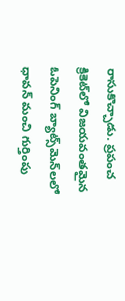రాసుకొచ్చాడు. ప్రపంచ క్రికెట్‌లో విజయవంతమైన ఓపెనింగ్ బ్యాట్స్‌మెన్‌లలో ధావన్ మంచి గుర్తింపు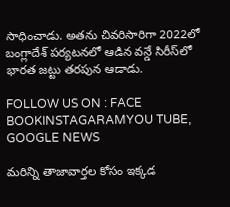సాధించాడు. అతను చివరిసారిగా 2022లో బంగ్లాదేశ్ పర్యటనలో ఆడిన వన్డే సిరీస్‌లో భారత జట్టు తరపున ఆడాడు.

FOLLOW US ON : FACE BOOKINSTAGARAMYOU TUBE, GOOGLE NEWS

మరిన్ని తాజావార్తల కోసం ఇక్కడ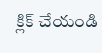క్లిక్ చేయండి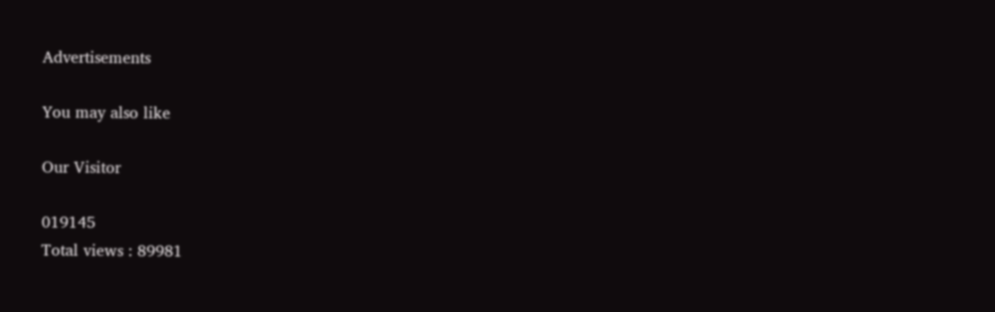Advertisements

You may also like

Our Visitor

019145
Total views : 89981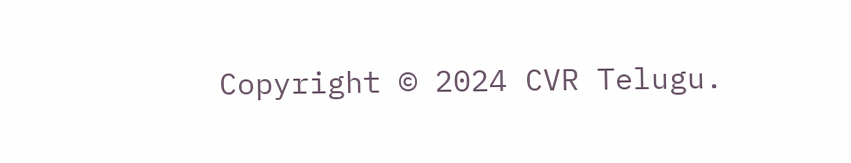Copyright © 2024 CVR Telugu.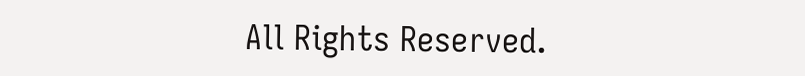All Rights Reserved.